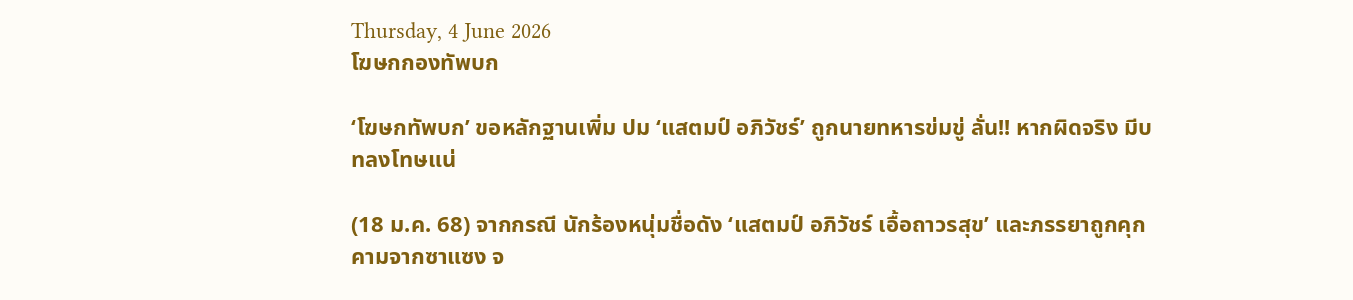Thursday, 4 June 2026
โฆษกกองทัพบก

‘โฆษกทัพบก’ ขอหลักฐานเพิ่ม ปม ‘แสตมป์ อภิวัชร์’ ถูกนายทหารข่มขู่ ลั่น!! หากผิดจริง มีบทลงโทษแน่

(18 ม.ค. 68) จากกรณี นักร้องหนุ่มชื่อดัง ‘แสตมป์ อภิวัชร์ เอื้อถาวรสุข’ และภรรยาถูกคุกคามจากซาแซง จ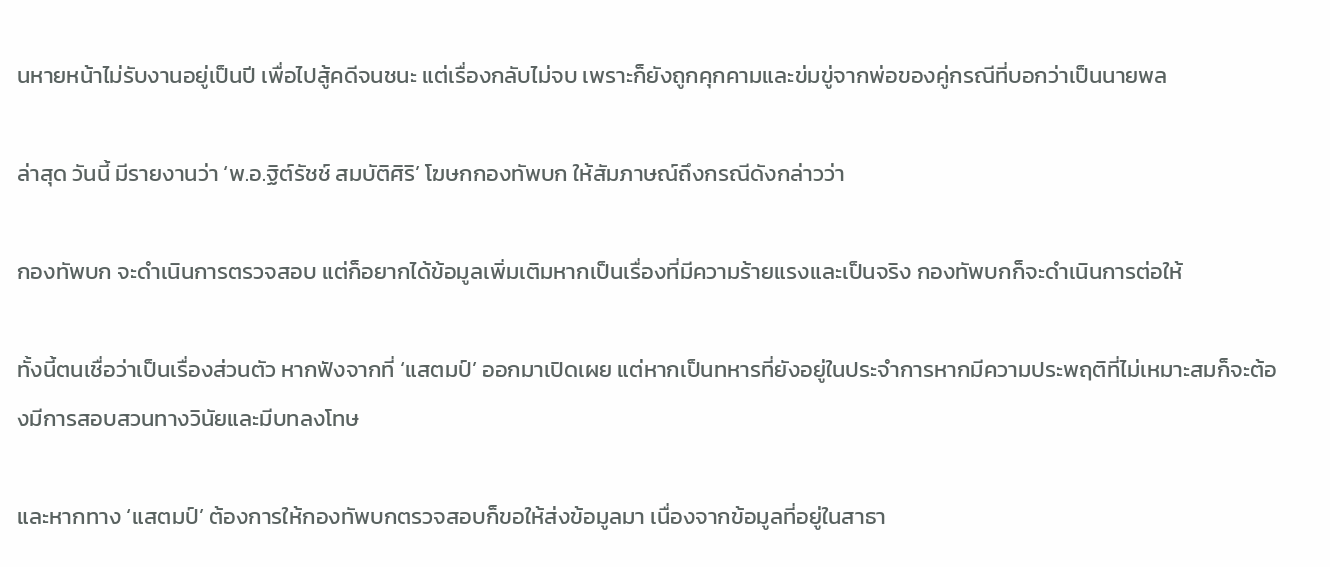นหายหน้าไม่รับงานอยู่เป็นปี เพื่อไปสู้คดีจนชนะ แต่เรื่องกลับไม่จบ เพราะก็ยังถูกคุกคามและข่มขู่จากพ่อของคู่กรณีที่บอกว่าเป็นนายพล

ล่าสุด วันนี้ มีรายงานว่า ‘พ.อ.ฐิต์รัชช์ สมบัติศิริ’ โฆษกกองทัพบก ให้สัมภาษณ์ถึงกรณีดังกล่าวว่า

กองทัพบก จะดำเนินการตรวจสอบ แต่ก็อยากได้ข้อมูลเพิ่มเติมหากเป็นเรื่องที่มีความร้ายแรงและเป็นจริง กองทัพบกก็จะดำเนินการต่อให้

ทั้งนี้ตนเชื่อว่าเป็นเรื่องส่วนตัว หากฟังจากที่ ‘แสตมป์’ ออกมาเปิดเผย แต่หากเป็นทหารที่ยังอยู่ในประจำการหากมีความประพฤติที่ไม่เหมาะสมก็จะต้องมีการสอบสวนทางวินัยและมีบทลงโทษ

และหากทาง ‘แสตมป์’ ต้องการให้กองทัพบกตรวจสอบก็ขอให้ส่งข้อมูลมา เนื่องจากข้อมูลที่อยู่ในสาธา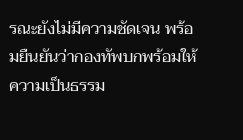รณะยังไม่มีความชัดเจน พร้อมยืนยันว่ากองทัพบกพร้อมให้ความเป็นธรรม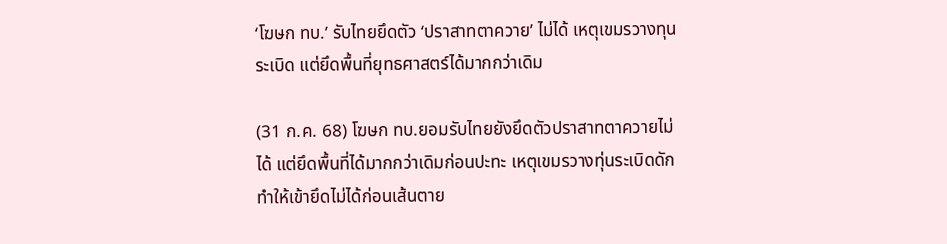‘โฆษก ทบ.’ รับไทยยึดตัว ‘ปราสาทตาควาย’ ไม่ได้ เหตุเขมรวางทุนระเบิด แต่ยึดพื้นที่ยุทธศาสตร์ได้มากกว่าเดิม

(31 ก.ค. 68) โฆษก ทบ.ยอมรับไทยยังยึดตัวปราสาทตาควายไม่ได้ แต่ยึดพื้นที่ได้มากกว่าเดิมก่อนปะทะ เหตุเขมรวางทุ่นระเบิดดัก ทำให้เข้ายึดไม่ได้ก่อนเส้นตาย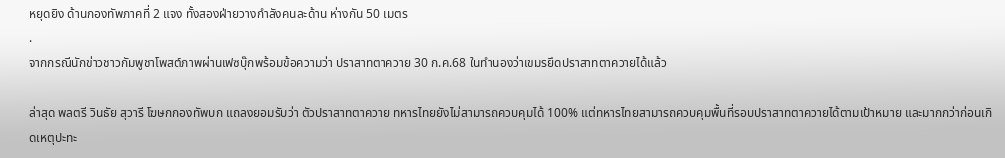หยุดยิง ด้านกองทัพภาคที่ 2 แจง ทั้งสองฝ่ายวางกำลังคนละด้าน ห่างกัน 50 เมตร
.
จากกรณีนักข่าวชาวกัมพูชาโพสต์ภาพผ่านเฟซบุ๊กพร้อมข้อความว่า ปราสาทตาควาย 30 ก.ค.68 ในทำนองว่าเขมรยึดปราสาทตาควายได้แล้ว

ล่าสุด พลตรี วินธัย สุวารี โฆษกกองทัพบก แถลงยอมรับว่า ตัวปราสาทตาควาย ทหารไทยยังไม่สามารถควบคุมได้ 100% แต่ทหารไทยสามารถควบคุมพื้นที่รอบปราสาทตาควายได้ตามเป้าหมาย และมากกว่าก่อนเกิดเหตุปะทะ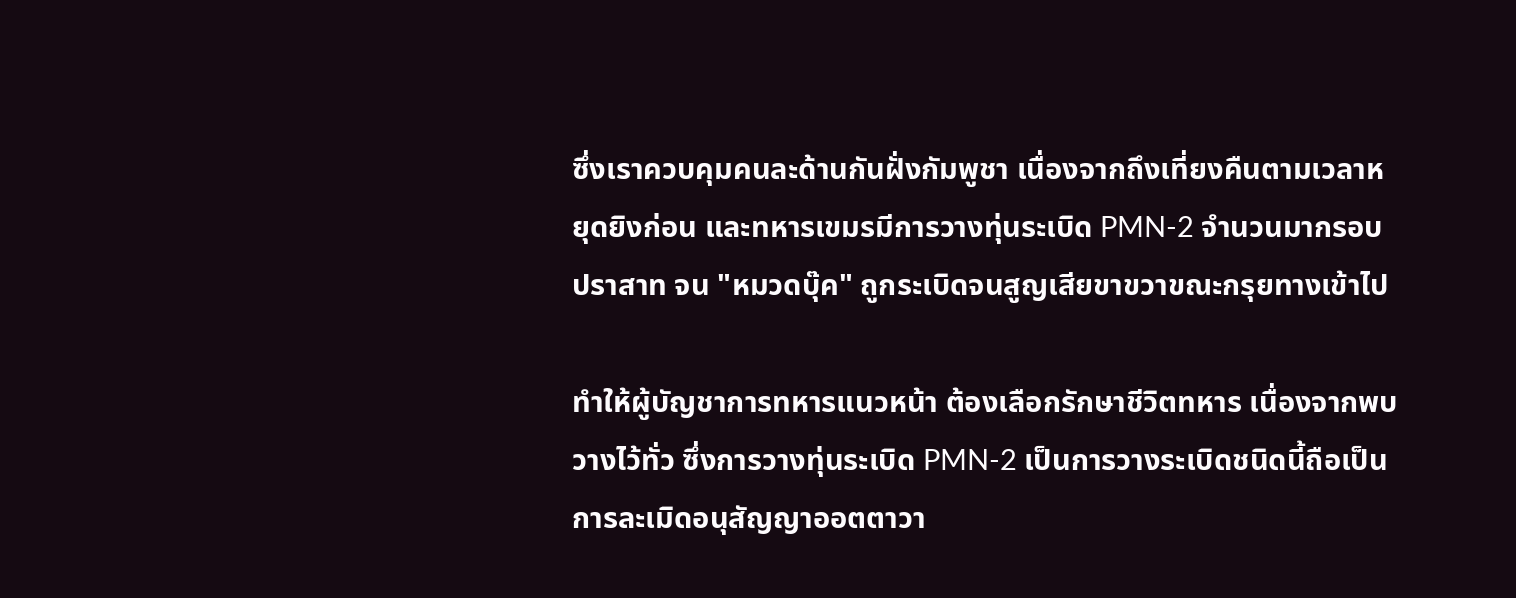ซึ่งเราควบคุมคนละด้านกันฝั่งกัมพูชา เนื่องจากถึงเที่ยงคืนตามเวลาหยุดยิงก่อน และทหารเขมรมีการวางทุ่นระเบิด PMN-2 จำนวนมากรอบปราสาท จน "หมวดบุ๊ค" ถูกระเบิดจนสูญเสียขาขวาขณะกรุยทางเข้าไป

ทำให้ผู้บัญชาการทหารแนวหน้า ต้องเลือกรักษาชีวิตทหาร เนื่องจากพบวางไว้ทั่ว ซึ่งการวางทุ่นระเบิด PMN-2 เป็นการวางระเบิดชนิดนี้ถือเป็นการละเมิดอนุสัญญาออตตาวา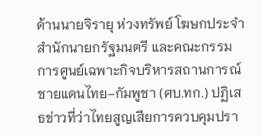ด้านนายจิรายุ ห่วงทรัพย์ โฆษกประจำสำนักนายกรัฐมนตรี และคณะกรรมการศูนย์เฉพาะกิจบริหารสถานการณ์ชายแดนไทย–กัมพูชา (ศบ.ทก.) ปฏิเสธข่าวที่ว่าไทยสูญเสียการควบคุมปรา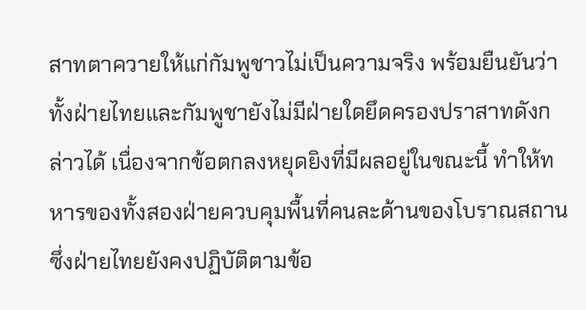สาทตาควายให้แก่กัมพูชาวไม่เป็นความจริง พร้อมยืนยันว่าทั้งฝ่ายไทยและกัมพูชายังไม่มีฝ่ายใดยึดครองปราสาทดังกล่าวได้ เนื่องจากข้อตกลงหยุดยิงที่มีผลอยู่ในขณะนี้ ทำให้ทหารของทั้งสองฝ่ายควบคุมพื้นที่คนละด้านของโบราณสถาน ซึ่งฝ่ายไทยยังคงปฏิบัติตามข้อ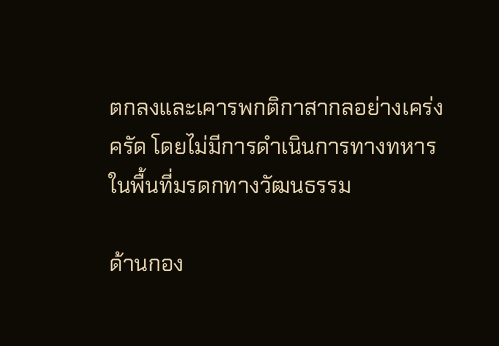ตกลงและเคารพกติกาสากลอย่างเคร่งครัด โดยไม่มีการดำเนินการทางทหารในพื้นที่มรดกทางวัฒนธรรม

ด้านกอง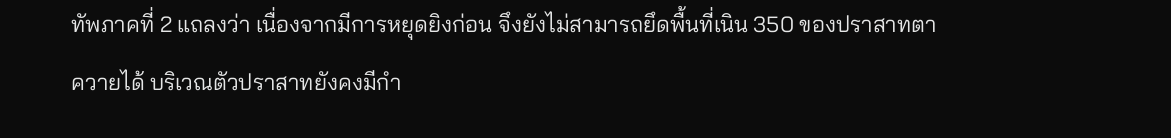ทัพภาคที่ 2 แถลงว่า เนื่องจากมีการหยุดยิงก่อน จึงยังไม่สามารถยึดพื้นที่เนิน 350 ของปราสาทตาควายได้ บริเวณตัวปราสาทยังคงมีกำ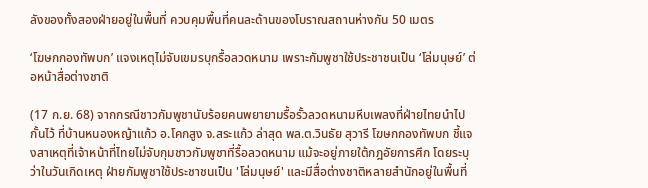ลังของทั้งสองฝ่ายอยู่ในพื้นที่ ควบคุมพื้นที่คนละด้านของโบราณสถานห่างกัน 50 เมตร

‘โฆษกกองทัพบก’ แจงเหตุไม่จับเขมรบุกรื้อลวดหนาม เพราะกัมพูชาใช้ประชาชนเป็น ‘โล่มนุษย์’ ต่อหน้าสื่อต่างชาติ

(17 ก.ย. 68) จากกรณีชาวกัมพูชานับร้อยคนพยายามรื้อรั้วลวดหนามหีบเพลงที่ฝ่ายไทยนำไปกั้นไว้ ที่บ้านหนองหญ้าแก้ว อ.โคกสูง จ.สระแก้ว ล่าสุด พล.ต.วินธัย สุวารี โฆษกกองทัพบก ชี้แจงสาเหตุที่เจ้าหน้าที่ไทยไม่จับกุมชาวกัมพูชาที่รื้อลวดหนาม แม้จะอยู่ภายใต้กฎอัยการศึก โดยระบุว่าในวันเกิดเหตุ ฝ่ายกัมพูชาใช้ประชาชนเป็น 'โล่มนุษย์' และมีสื่อต่างชาติหลายสำนักอยู่ในพื้นที่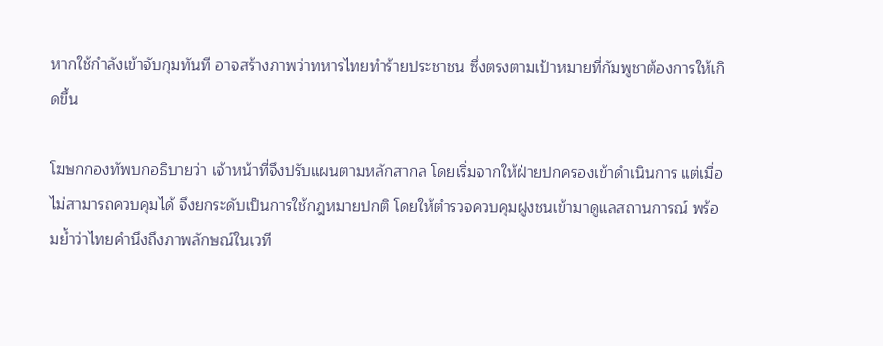หากใช้กำลังเข้าจับกุมทันที อาจสร้างภาพว่าทหารไทยทำร้ายประชาชน ซึ่งตรงตามเป้าหมายที่กัมพูชาต้องการให้เกิดขึ้น

โฆษกกองทัพบกอธิบายว่า เจ้าหน้าที่จึงปรับแผนตามหลักสากล โดยเริ่มจากให้ฝ่ายปกครองเข้าดำเนินการ แต่เมื่อไม่สามารถควบคุมได้ จึงยกระดับเป็นการใช้กฎหมายปกติ โดยให้ตำรวจควบคุมฝูงชนเข้ามาดูแลสถานการณ์ พร้อมย้ำว่าไทยคำนึงถึงภาพลักษณ์ในเวที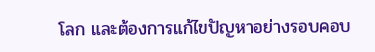โลก และต้องการแก้ไขปัญหาอย่างรอบคอบ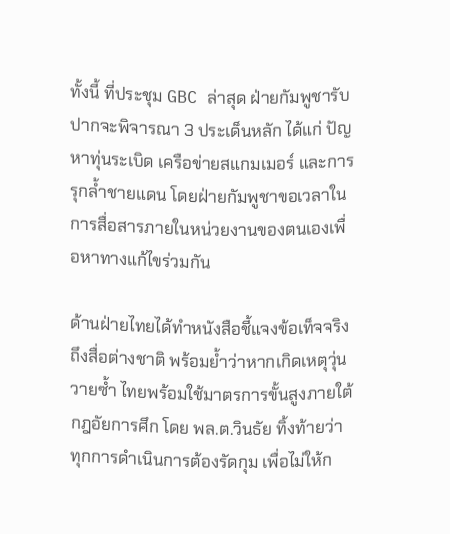ทั้งนี้ ที่ประชุม GBC ล่าสุด ฝ่ายกัมพูชารับปากจะพิจารณา 3 ประเด็นหลัก ได้แก่ ปัญหาทุ่นระเบิด เครือข่ายสแกมเมอร์ และการรุกล้ำชายแดน โดยฝ่ายกัมพูชาขอเวลาในการสื่อสารภายในหน่วยงานของตนเองเพื่อหาทางแก้ไขร่วมกัน

ด้านฝ่ายไทยได้ทำหนังสือชี้แจงข้อเท็จจริงถึงสื่อต่างชาติ พร้อมย้ำว่าหากเกิดเหตุวุ่นวายซ้ำ ไทยพร้อมใช้มาตรการขั้นสูงภายใต้กฎอัยการศึก โดย พล.ต.วินธัย ทิ้งท้ายว่า ทุกการดำเนินการต้องรัดกุม เพื่อไม่ให้ก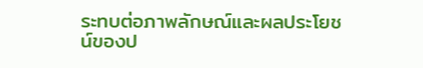ระทบต่อภาพลักษณ์และผลประโยชน์ของป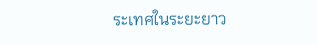ระเทศในระยะยาว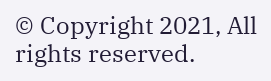© Copyright 2021, All rights reserved.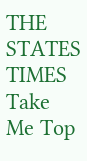THE STATES TIMES
Take Me Top